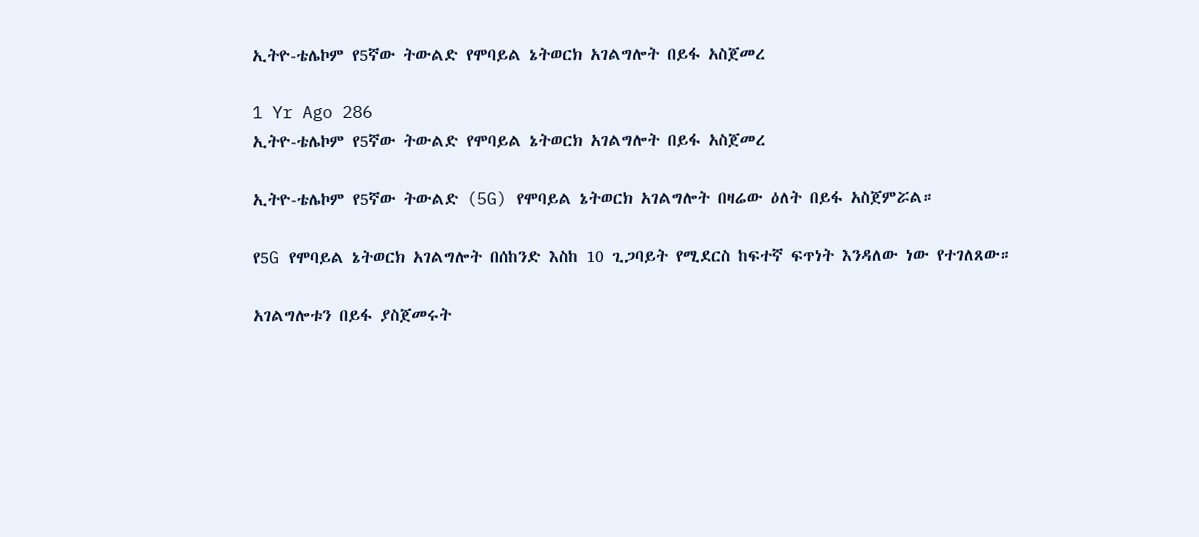ኢትዮ-ቴሌኮም የ5ኛው ትውልድ የሞባይል ኔትወርክ አገልግሎት በይፋ አስጀመረ

1 Yr Ago 286
ኢትዮ-ቴሌኮም የ5ኛው ትውልድ የሞባይል ኔትወርክ አገልግሎት በይፋ አስጀመረ

ኢትዮ-ቴሌኮም የ5ኛው ትውልድ (5G) የሞባይል ኔትወርክ አገልግሎት በዛሬው ዕለት በይፋ አስጀምሯል።

የ5G የሞባይል ኔትወርክ አገልግሎት በሰከንድ እስከ 10 ጊጋባይት የሚደርስ ከፍተኛ ፍጥነት እንዳለው ነው የተገለጸው።

አገልግሎቱን በይፋ ያስጀመሩት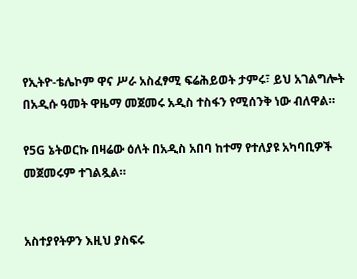የኢትዮ-ቴሌኮም ዋና ሥራ አስፈፃሚ ፍሬሕይወት ታምሩ፣ ይህ አገልግሎት በአዲሱ ዓመት ዋዜማ መጀመሩ አዲስ ተስፋን የሚሰንቅ ነው ብለዋል።

የ5G ኔትወርኩ በዛሬው ዕለት በአዲስ አበባ ከተማ የተለያዩ አካባቢዎች መጀመሩም ተገልጿል።


አስተያየትዎን እዚህ ያስፍሩ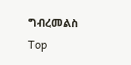ግብረመልስ
Top